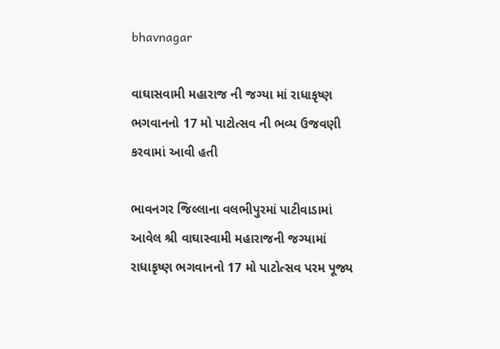bhavnagar

વાઘાસવામી મહારાજ ની જગ્યા માં રાધાકૃષ્ણ ભગવાનનો 17 મો પાટોત્સવ ની ભવ્ય ઉજવણી કરવામાં આવી હતી

ભાવનગર જિલ્લાના વલભીપુરમાં પાટીવાડામાં આવેલ શ્રી વાઘાસ્વામી મહારાજની જગ્યામાં રાધાકૃષ્ણ ભગવાનનો 17 મો પાટોત્સવ પરમ પૂજ્ય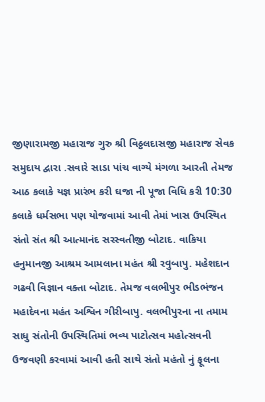જીણારામજી મહારાજ ગુરુ શ્રી વિઠ્ઠલદાસજી મહારાજ સેવક સમુદાય દ્વારા .સવારે સાડા પાંચ વાગ્યે મંગળા આરતી તેમજ આઠ કલાકે યજ્ઞ પ્રારંભ કરી ઘજા ની પૂજા વિધિ કરી 10:30 કલાકે ધર્મસભા પણ યોજવામાં આવી તેમાં ખાસ ઉપસ્થિત સંતો સંત શ્રી આત્માનંદ સરસ્વતીજી બોટાદ. વાકિયા હનુમાનજી આશ્રમ આમલાના મહંત શ્રી રવુબાપુ. મહેશદાન ગઢવી વિજ્ઞાન વક્તા બોટાદ. તેમજ વલભીપુર ભીડભંજન મહાદેવના મહંત અશ્વિન ગીરીબાપુ. વલભીપુરના ના તમામ સાધુ સંતોની ઉપસ્થિતિમાં ભવ્ય પાટોત્સવ મહોત્સવની ઉજવણી કરવામાં આવી હતી સાથે સંતો મહંતો નું ફૂલના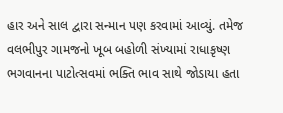હાર અને સાલ દ્વારા સન્માન પણ કરવામાં આવ્યું. તમેજ વલભીપુર ગામજનો ખૂબ બહોળી સંખ્યામાં રાધાકૃષ્ણ ભગવાનના પાટોત્સવમાં ભક્તિ ભાવ સાથે જોડાયા હતા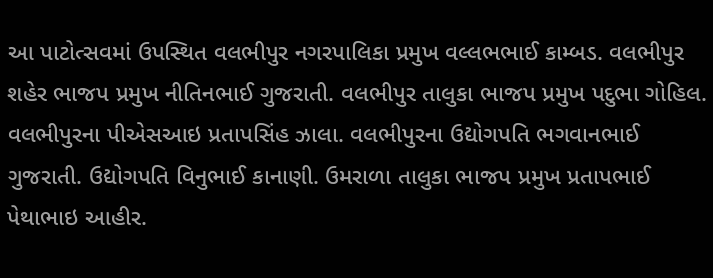આ પાટોત્સવમાં ઉપસ્થિત વલભીપુર નગરપાલિકા પ્રમુખ વલ્લભભાઈ કામ્બડ. વલભીપુર શહેર ભાજપ પ્રમુખ નીતિનભાઈ ગુજરાતી. વલભીપુર તાલુકા ભાજપ પ્રમુખ પદુભા ગોહિલ. વલભીપુરના પીએસઆઇ પ્રતાપસિંહ ઝાલા. વલભીપુરના ઉદ્યોગપતિ ભગવાનભાઈ ગુજરાતી. ઉદ્યોગપતિ વિનુભાઈ કાનાણી. ઉમરાળા તાલુકા ભાજપ પ્રમુખ પ્રતાપભાઈ પેથાભાઇ આહીર.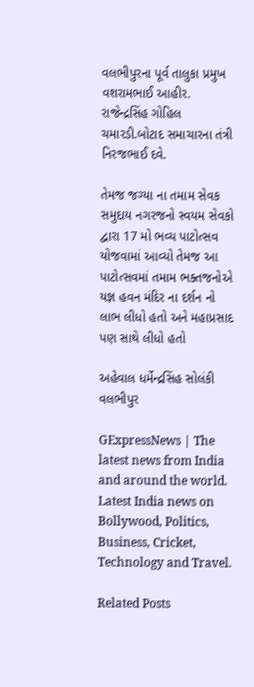વલભીપુરના પૂર્વ તાલુકા પ્રમુખ વશરામભાઈ આહીર. રાજેન્દ્રસિંહ ગોહિલ ચમારડી.બોટાદ સમાચારના તંત્રી નિરજભાઈ દવે.

તેમજ જગ્યા ના તમામ સેવક સમુદાય નગરજનો સ્વયમ સેવકો દ્વારા 17 મો ભવ્ય પાટોત્સવ યોજવામાં આવ્યો તેમજ આ પાટોત્સવમાં તમામ ભક્તજનોએ યજ્ઞ હવન મંદિર ના દર્શન નો લાભ લીધો હતો અને મહાપ્રસાદ પણ સાથે લીધો હતો

અહેવાલ ધર્મેન્દ્રસિંહ સોલંકી વલભીપુર

GExpressNews | The latest news from India and around the world. Latest India news on Bollywood, Politics, Business, Cricket, Technology and Travel.

Related Posts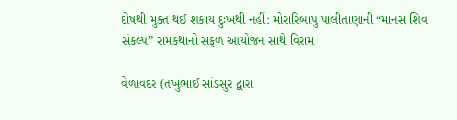દોષથી મુક્ત થઈ શકાય દુઃખથી નહીં: મોરારિબાપુ પાલીતાણાની “માનસ શિવ સંકલ્પ” રામકથાનો સફળ આયોજન સાથે વિરામ

વેળાવદર (તખુભાઈ સાંડસુર દ્વારા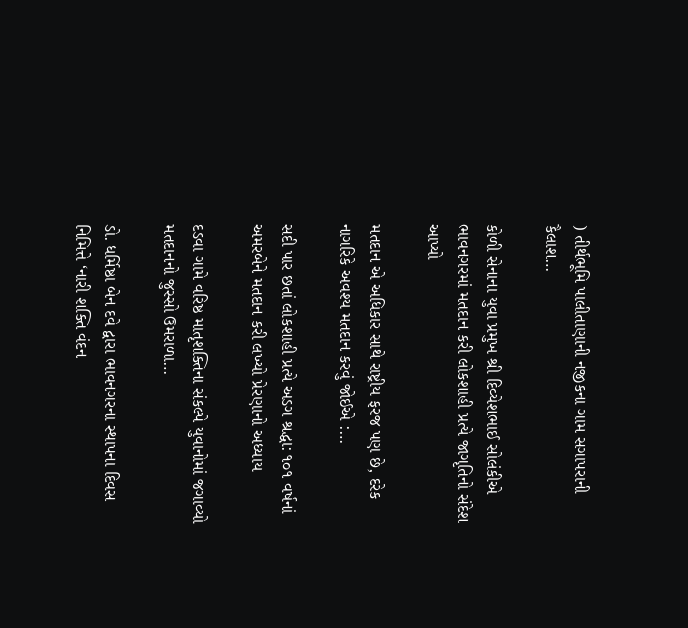) તીર્થભૂમિ પાલીતાણાની નજીકના ગામ સગાપરાની કૈલાશ…

કોળી સેનાના યુવા પ્રમુખ શ્રી દિવ્યેશભાઈ સોલંકીએ ભાવનગરમાં મતદાન કરી લોકશાહી પ્રત્યે જાગૃતિનો સંદેશ આપ્યો

મતદાન એ અધિકાર સાથે રાષ્ટ્રીય ફરજ પણ છે, દરેક નાગરિકે અવશ્ય મતદાન કરવું જોઈએ :…

સદી પાર છતાં લોકશાહી પ્રત્યે અડગ શ્રદ્ધા: ૧૦૧ વર્ષનાં અમરબેને મતદાન કરી લખ્યો પ્રેરણાનો અધ્યાય

દડવા ગામે વરિષ્ઠ માતૃશક્તિના સંકલ્પે યુવાનોમાં જગાવ્યો મતદાનનો જુસ્સો ઉમરાળા…

ડો. ધર્મિષ્ઠા બેન દવે દ્વારા ભાવનગરના સ્થાપના દિવસ નિમિત્તે ‘નારી શક્તિ વંદન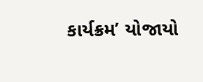કાર્યક્રમ’ યોજાયો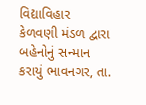વિદ્યાવિહાર કેળવણી મંડળ દ્વારા બહેનોનું સન્માન કરાયું ભાવનગર, તા.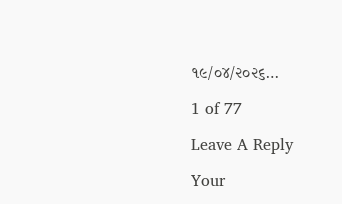૧૯/૦૪/૨૦૨૬…

1 of 77

Leave A Reply

Your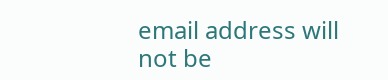email address will not be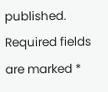published. Required fields are marked *